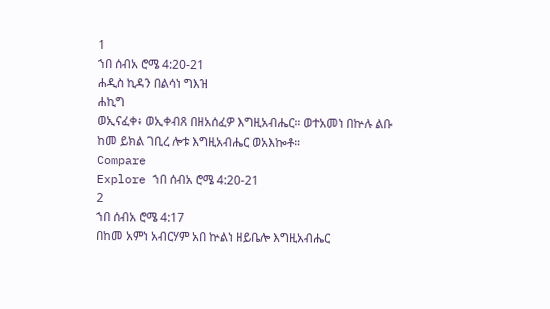1
ኀበ ሰብአ ሮሜ 4:20-21
ሐዲስ ኪዳን በልሳነ ግእዝ
ሐኪግ
ወኢናፈቀ፥ ወኢቀብጸ በዘአሰፈዎ እግዚአብሔር። ወተአመነ በኵሉ ልቡ ከመ ይክል ገቢረ ሎቱ እግዚአብሔር ወአእኰቶ።
Compare
Explore ኀበ ሰብአ ሮሜ 4:20-21
2
ኀበ ሰብአ ሮሜ 4:17
በከመ አምነ አብርሃም አበ ኵልነ ዘይቤሎ እግዚአብሔር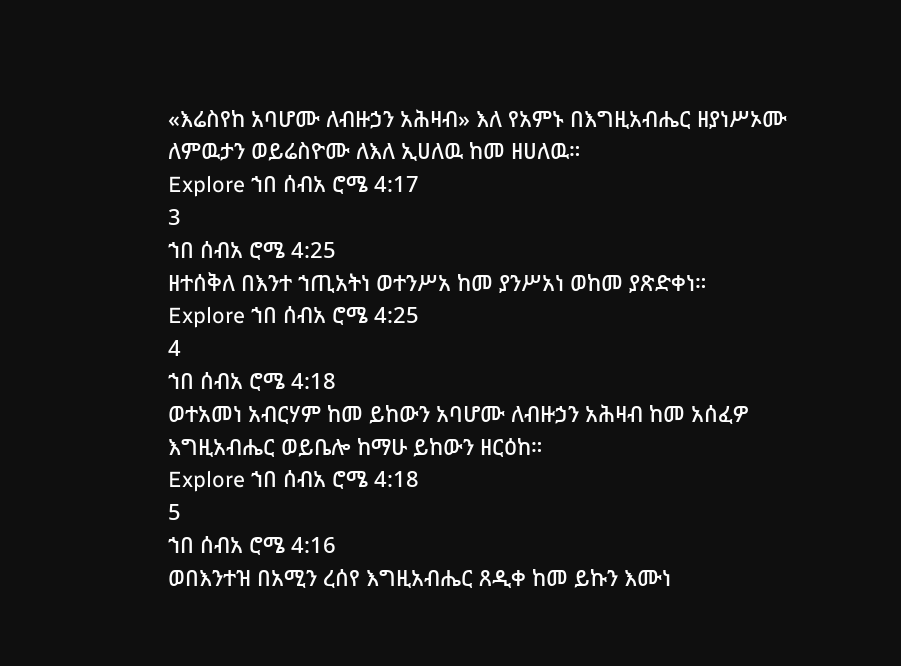«እሬስየከ አባሆሙ ለብዙኃን አሕዛብ» እለ የአምኑ በእግዚአብሔር ዘያነሥኦሙ ለምዉታን ወይሬስዮሙ ለእለ ኢሀለዉ ከመ ዘሀለዉ።
Explore ኀበ ሰብአ ሮሜ 4:17
3
ኀበ ሰብአ ሮሜ 4:25
ዘተሰቅለ በእንተ ኀጢአትነ ወተንሥአ ከመ ያንሥአነ ወከመ ያጽድቀነ።
Explore ኀበ ሰብአ ሮሜ 4:25
4
ኀበ ሰብአ ሮሜ 4:18
ወተአመነ አብርሃም ከመ ይከውን አባሆሙ ለብዙኃን አሕዛብ ከመ አሰፈዎ እግዚአብሔር ወይቤሎ ከማሁ ይከውን ዘርዕከ።
Explore ኀበ ሰብአ ሮሜ 4:18
5
ኀበ ሰብአ ሮሜ 4:16
ወበእንተዝ በአሚን ረሰየ እግዚአብሔር ጸዲቀ ከመ ይኩን እሙነ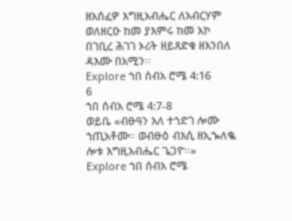ዘአሰፈዎ እግዚአብሔር ለአብርሃም ወለዘርዑ ከመ ያእምሩ ከመ አኮ በገቢረ ሕገገ ኦሪት ዘይጸድቁ ዘእንበለ ዳእሙ በአሚን።
Explore ኀበ ሰብአ ሮሜ 4:16
6
ኀበ ሰብአ ሮሜ 4:7-8
ወይቤ «ብፁዓን እለ ተኀድገ ሎሙ ኀጢአቶሙ። ወብፁዕ ብእሲ ዘኢኈለቈ ሎቱ እግዚአብሔር ጌጋዮ።»
Explore ኀበ ሰብአ ሮሜ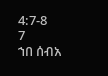4:7-8
7
ኀበ ሰብአ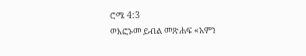ሮሜ 4:3
ወእፎኑመ ይብል መጽሐፍ «አምነ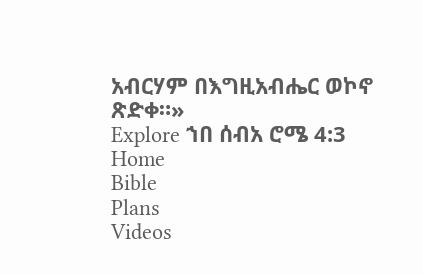አብርሃም በእግዚአብሔር ወኮኖ ጽድቀ።»
Explore ኀበ ሰብአ ሮሜ 4:3
Home
Bible
Plans
Videos